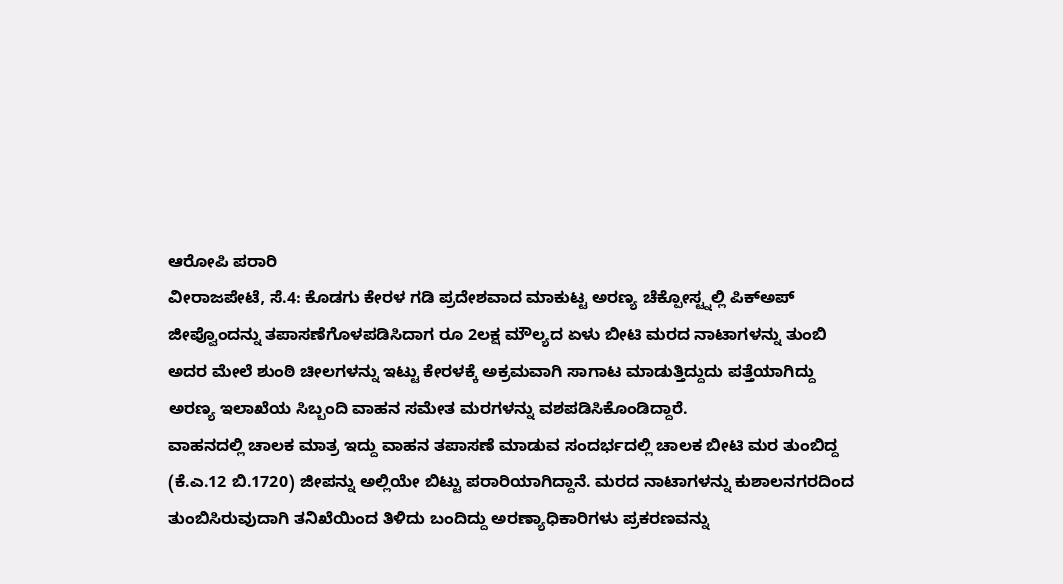ಆರೋಪಿ ಪರಾರಿ
ವೀರಾಜಪೇಟೆ, ಸೆ.4: ಕೊಡಗು ಕೇರಳ ಗಡಿ ಪ್ರದೇಶವಾದ ಮಾಕುಟ್ಟ ಅರಣ್ಯ ಚೆಕ್ಪೋಸ್ಟ್ನಲ್ಲಿ ಪಿಕ್ಅಪ್ ಜೀಪ್ವೊಂದನ್ನು ತಪಾಸಣೆಗೊಳಪಡಿಸಿದಾಗ ರೂ 2ಲಕ್ಷ ಮೌಲ್ಯದ ಏಳು ಬೀಟಿ ಮರದ ನಾಟಾಗಳನ್ನು ತುಂಬಿ ಅದರ ಮೇಲೆ ಶುಂಠಿ ಚೀಲಗಳನ್ನು ಇಟ್ಟು ಕೇರಳಕ್ಕೆ ಅಕ್ರಮವಾಗಿ ಸಾಗಾಟ ಮಾಡುತ್ತಿದ್ದುದು ಪತ್ತೆಯಾಗಿದ್ದು ಅರಣ್ಯ ಇಲಾಖೆಯ ಸಿಬ್ಬಂದಿ ವಾಹನ ಸಮೇತ ಮರಗಳನ್ನು ವಶಪಡಿಸಿಕೊಂಡಿದ್ದಾರೆ.
ವಾಹನದಲ್ಲಿ ಚಾಲಕ ಮಾತ್ರ ಇದ್ದು ವಾಹನ ತಪಾಸಣೆ ಮಾಡುವ ಸಂದರ್ಭದಲ್ಲಿ ಚಾಲಕ ಬೀಟಿ ಮರ ತುಂಬಿದ್ದ (ಕೆ.ಎ.12 ಬಿ.1720) ಜೀಪನ್ನು ಅಲ್ಲಿಯೇ ಬಿಟ್ಟು ಪರಾರಿಯಾಗಿದ್ದಾನೆ. ಮರದ ನಾಟಾಗಳನ್ನು ಕುಶಾಲನಗರದಿಂದ ತುಂಬಿಸಿರುವುದಾಗಿ ತನಿಖೆಯಿಂದ ತಿಳಿದು ಬಂದಿದ್ದು ಅರಣ್ಯಾಧಿಕಾರಿಗಳು ಪ್ರಕರಣವನ್ನು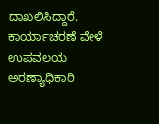ದಾಖಲಿಸಿದ್ದಾರೆ. ಕಾರ್ಯಾಚರಣೆ ವೇಳೆ ಉಪವಲಯ ಅರಣ್ಯಾಧಿಕಾರಿ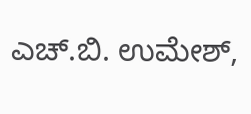ಎಚ್.ಬಿ. ಉಮೇಶ್,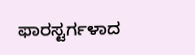ಫಾರಸ್ಟರ್ಗಳಾದ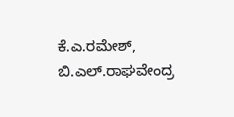ಕೆ.ಎ.ರಮೇಶ್, ಬಿ.ಎಲ್.ರಾಘವೇಂದ್ರ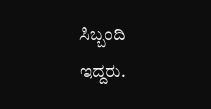ಸಿಬ್ಬಂದಿ ಇದ್ದರು.